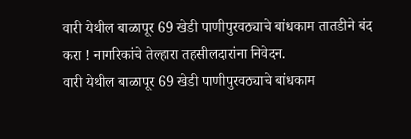वारी येथील बाळापूर 69 खेडी पाणीपुरवठ्याचे बांधकाम तातडीने बंद करा ! नागरिकांचे तेल्हारा तहसीलदारांना निवेदन.
वारी येथील बाळापूर 69 खेडी पाणीपुरवठ्याचे बांधकाम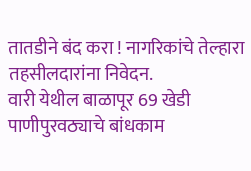तातडीने बंद करा ! नागरिकांचे तेल्हारा तहसीलदारांना निवेदन.
वारी येथील बाळापूर 69 खेडी पाणीपुरवठ्याचे बांधकाम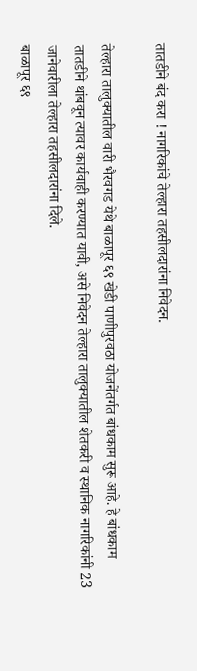तातडीने बंद करा ! नागरिकांचे तेल्हारा तहसीलदारांना निवेदन.

तेल्हारा तालुक्यातील वारी भैरवगड येथे बाळापूर ६९ खेडी पाणीपुरवठा योजनेंतर्गत बांधकाम सुरू आहे. हे बांधकाम तातडीने थांबवून त्यावर कार्यवाही करण्यात यावी, असे निवेदन तेल्हारा तालुक्यातील शेतकरी व स्थानिक नागरिकांनी 23 जानेवारीला तेल्हारा तहसीलदारांना दिले.
बाळापूर ६९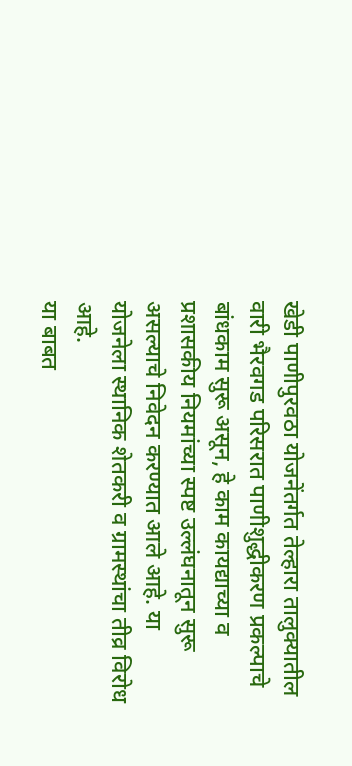खेडी पाणीपुरवठा योजनेंतर्गत तेल्हारा तालुक्यातील वारी भैरवगड परिसरात पाणीशुद्धीकरण प्रकल्पाचे बांधकाम सुरू असून, हे काम कायद्याच्या व प्रशासकीय नियमांच्या स्पष्ट उल्लंघनातून सुरू असल्याचे निवेदन करण्यात आले आहे. या योजनेला स्थानिक शेतकरी व ग्रामस्थांचा तीव्र विरोध आहे.
या बाबत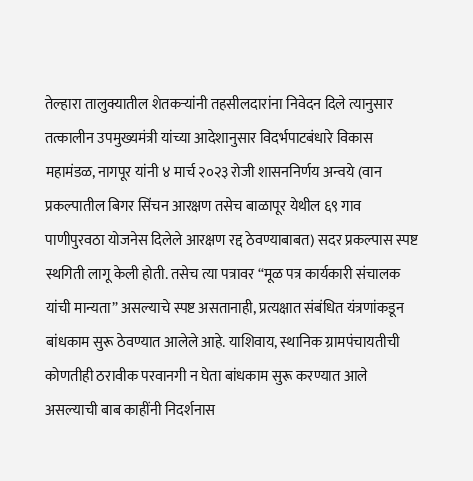तेल्हारा तालुक्यातील शेतकऱ्यांनी तहसीलदारांना निवेदन दिले त्यानुसार तत्कालीन उपमुख्यमंत्री यांच्या आदेशानुसार विदर्भपाटबंधारे विकास महामंडळ, नागपूर यांनी ४ मार्च २०२३ रोजी शासननिर्णय अन्वये (वान प्रकल्पातील बिगर सिंचन आरक्षण तसेच बाळापूर येथील ६९ गाव पाणीपुरवठा योजनेस दिलेले आरक्षण रद्द ठेवण्याबाबत) सदर प्रकल्पास स्पष्ट स्थगिती लागू केली होती. तसेच त्या पत्रावर “मूळ पत्र कार्यकारी संचालक यांची मान्यता” असल्याचे स्पष्ट असतानाही, प्रत्यक्षात संबंधित यंत्रणांकडून बांधकाम सुरू ठेवण्यात आलेले आहे. याशिवाय, स्थानिक ग्रामपंचायतीची कोणतीही ठरावीक परवानगी न घेता बांधकाम सुरू करण्यात आले असल्याची बाब काहींनी निदर्शनास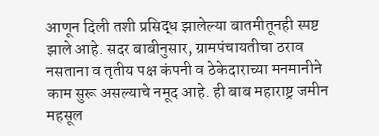आणून दिली तशी प्रसिद्ध झालेल्या बातमीतूनही स्पष्ट झाले आहे. सदर बाबीनुसार, ग्रामपंचायतीचा ठराव नसताना व तृतीय पक्ष कंपनी व ठेकेदाराच्या मनमानीने काम सुरू असल्याचे नमूद आहे. ही बाब महाराष्ट्र जमीन महसूल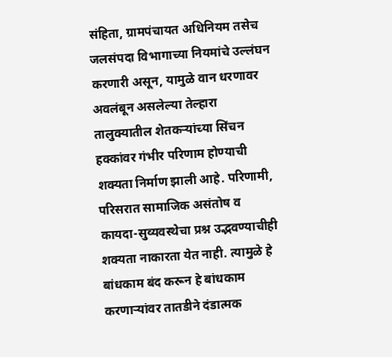संहिता, ग्रामपंचायत अधिनियम तसेच जलसंपदा विभागाच्या नियमांचे उल्लंघन करणारी असून, यामुळे वान धरणावर अवलंबून असलेल्या तेल्हारा तालुक्यातील शेतकऱ्यांच्या सिंचन हक्कांवर गंभीर परिणाम होण्याची शक्यता निर्माण झाली आहे. परिणामी, परिसरात सामाजिक असंतोष व कायदा-सुव्यवस्थेचा प्रश्न उद्भवण्याचीही शक्यता नाकारता येत नाही. त्यामुळे हे बांधकाम बंद करून हे बांधकाम करणाऱ्यांवर तातडीने दंडात्मक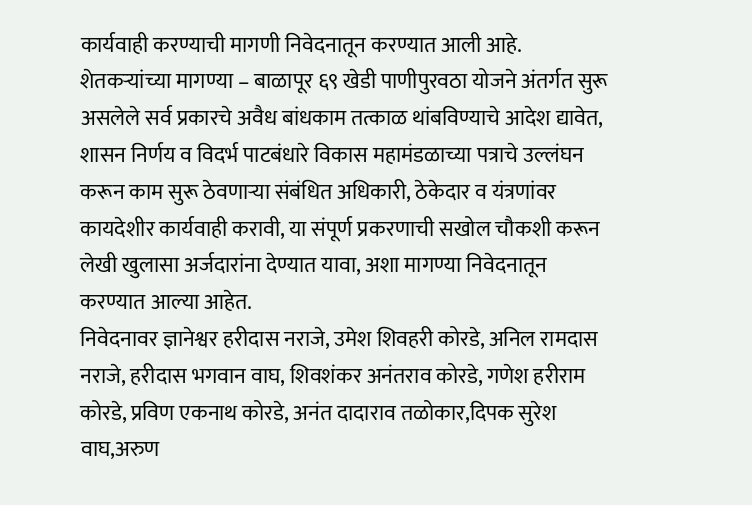कार्यवाही करण्याची मागणी निवेदनातून करण्यात आली आहे.
शेतकऱ्यांच्या मागण्या – बाळापूर ६९ खेडी पाणीपुरवठा योजने अंतर्गत सुरू असलेले सर्व प्रकारचे अवैध बांधकाम तत्काळ थांबविण्याचे आदेश द्यावेत, शासन निर्णय व विदर्भ पाटबंधारे विकास महामंडळाच्या पत्राचे उल्लंघन करून काम सुरू ठेवणाऱ्या संबंधित अधिकारी, ठेकेदार व यंत्रणांवर कायदेशीर कार्यवाही करावी, या संपूर्ण प्रकरणाची सखोल चौकशी करून लेखी खुलासा अर्जदारांना देण्यात यावा, अशा मागण्या निवेदनातून करण्यात आल्या आहेत.
निवेदनावर ज्ञानेश्वर हरीदास नराजे, उमेश शिवहरी कोरडे, अनिल रामदास नराजे, हरीदास भगवान वाघ, शिवशंकर अनंतराव कोरडे, गणेश हरीराम कोरडे, प्रविण एकनाथ कोरडे, अनंत दादाराव तळोकार,दिपक सुरेश वाघ,अरुण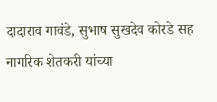दादाराव गावंडे, सुभाष सुखदेव कोरडे सह नागरिक शेतकरी यांच्या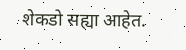शेकडो सह्या आहेत.